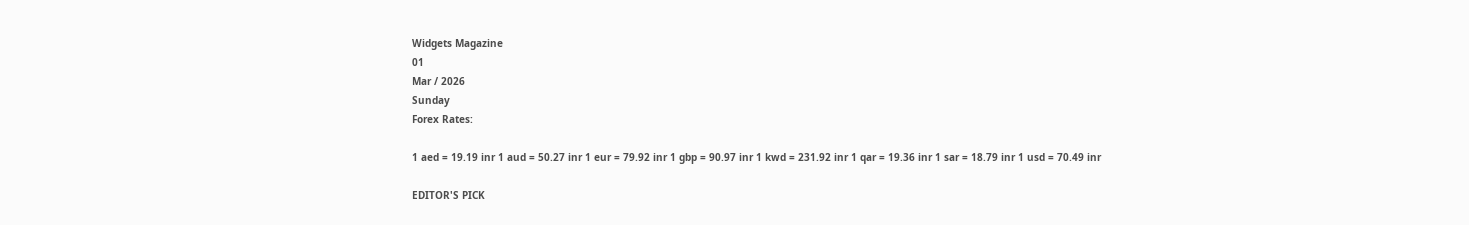Widgets Magazine
01
Mar / 2026
Sunday
Forex Rates:

1 aed = 19.19 inr 1 aud = 50.27 inr 1 eur = 79.92 inr 1 gbp = 90.97 inr 1 kwd = 231.92 inr 1 qar = 19.36 inr 1 sar = 18.79 inr 1 usd = 70.49 inr

EDITOR'S PICK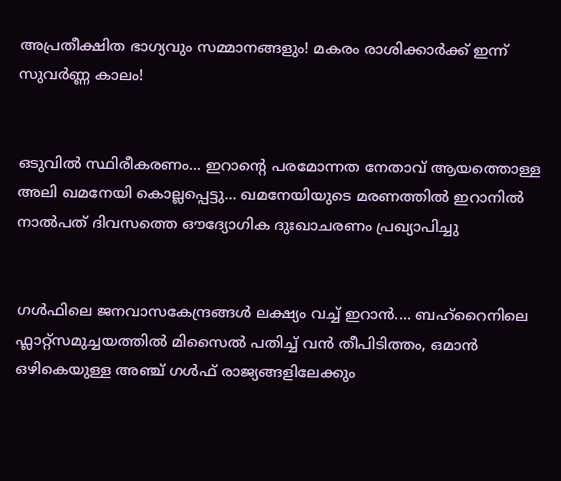അപ്രതീക്ഷിത ഭാഗ്യവും സമ്മാനങ്ങളും! മകരം രാശിക്കാർക്ക് ഇന്ന് സുവർണ്ണ കാലം!


ഒടുവിൽ സ്ഥിരീകരണം... ഇറാന്റെ പരമോന്നത നേതാവ് ആയത്തൊള്ള അലി ഖമനേയി കൊല്ലപ്പെട്ടു... ഖമനേയിയുടെ മരണത്തിൽ ഇറാനിൽ നാൽപത് ദിവസത്തെ ഔദ്യോഗിക ദുഃഖാചരണം പ്രഖ്യാപിച്ചു


ഗൾഫിലെ ജനവാസകേന്ദ്രങ്ങൾ ലക്ഷ്യം വച്ച് ഇറാൻ.... ബഹ്റൈനിലെ ഫ്ലാറ്റ്സമുച്ചയത്തിൽ മിസൈൽ പതിച്ച് വൻ തീപിടിത്തം, ഒമാൻ ഒഴികെയുള്ള അഞ്ച് ഗൾഫ് രാജ്യങ്ങളിലേക്കും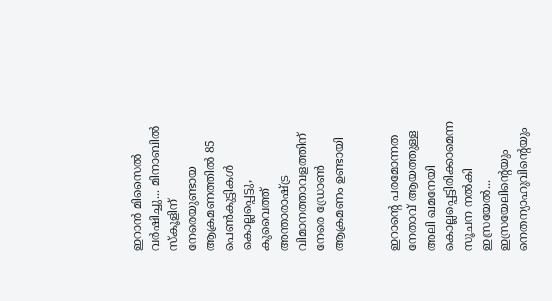ഇറാൻ മിസൈൽ വർഷിച്ചു... മിനാബിൽ സ്കൂളിന് നേരെയുണ്ടായ ആക്രമണത്തിൽ 85 പെണ്‍കുട്ടികൾ കൊല്ലപ്പെട്ടു, കുവൈത്ത് അന്താരാഷ്ട്ര വിമാനത്താവളത്തിന് നേരെ ഡ്രോൺ ആക്രമണം ഉണ്ടായി


ഇറാന്റെ പരമോന്നത നേതാവ് ആയത്തുള്ള അലി ഖമനേയി കൊല്ലപ്പെട്ടിരിക്കാമെന്ന സൂചന നൽകി ഇസ്രയേൽ... ഇസ്രയേലിന്റെയും നെതന്യാഹുവിന്റെയും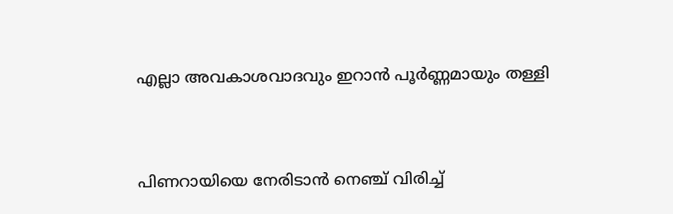എല്ലാ അവകാശവാദവും ഇറാൻ പൂർണ്ണമായും തള്ളി


പിണറായിയെ നേരിടാൻ നെഞ്ച് വിരിച്ച്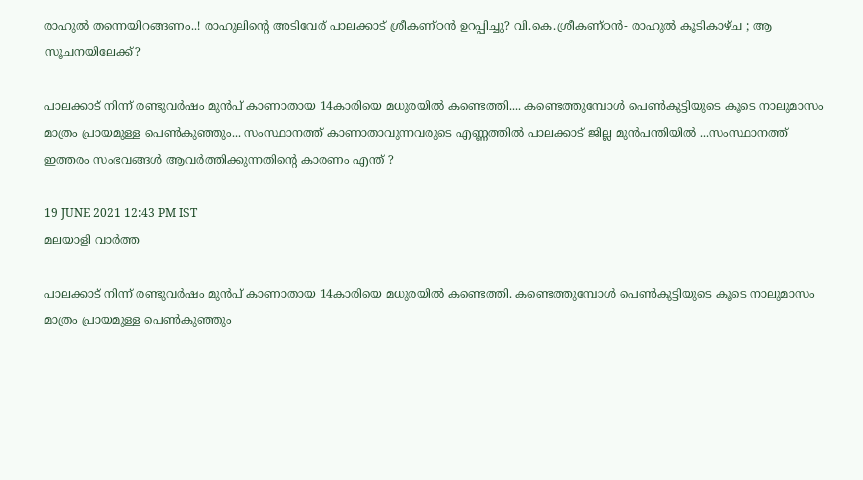രാഹുൽ തന്നെയിറങ്ങണം..! രാഹുലിന്റെ അടിവേര് പാലക്കാട് ശ്രീകണ്ഠൻ ഉറപ്പിച്ചു? വി.കെ.ശ്രീകണ്ഠൻ- രാഹുൽ കൂടികാഴ്ച ; ആ സൂചനയിലേക്ക്?

പാലക്കാട് നിന്ന് രണ്ടുവർഷം മുൻപ് കാണാതായ 14കാരിയെ മധുരയില്‍ കണ്ടെത്തി.... കണ്ടെത്തുമ്പോൾ പെൺകുട്ടിയുടെ കൂടെ നാലുമാസം മാത്രം പ്രായമുള്ള പെൺകുഞ്ഞും... സംസ്ഥാനത്ത് കാണാതാവുന്നവരുടെ എണ്ണത്തിൽ പാലക്കാട് ജില്ല മുൻപന്തിയിൽ ...സംസ്ഥാനത്ത് ഇത്തരം സംഭവങ്ങൾ ആവർത്തിക്കുന്നതിന്റെ കാരണം എന്ത് ?

19 JUNE 2021 12:43 PM IST
മലയാളി വാര്‍ത്ത

പാലക്കാട് നിന്ന് രണ്ടുവർഷം മുൻപ് കാണാതായ 14കാരിയെ മധുരയില്‍ കണ്ടെത്തി. കണ്ടെത്തുമ്പോൾ പെൺകുട്ടിയുടെ കൂടെ നാലുമാസം മാത്രം പ്രായമുള്ള പെൺകുഞ്ഞും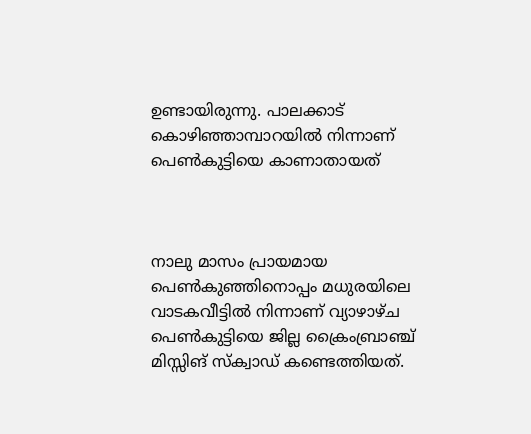ഉണ്ടായിരുന്നു. പാലക്കാട് കൊഴിഞ്ഞാമ്പാറയിൽ നിന്നാണ് പെൺകുട്ടിയെ കാണാതായത്



നാലു മാസം പ്രായമായ പെണ്‍കുഞ്ഞിനൊപ്പം മധുരയിലെ വാടകവീട്ടില്‍ നിന്നാണ് വ്യാഴാഴ്ച പെണ്‍കുട്ടിയെ ജില്ല ക്രൈംബ്രാഞ്ച് മിസ്സിങ് സ്ക്വാഡ് കണ്ടെത്തിയത്.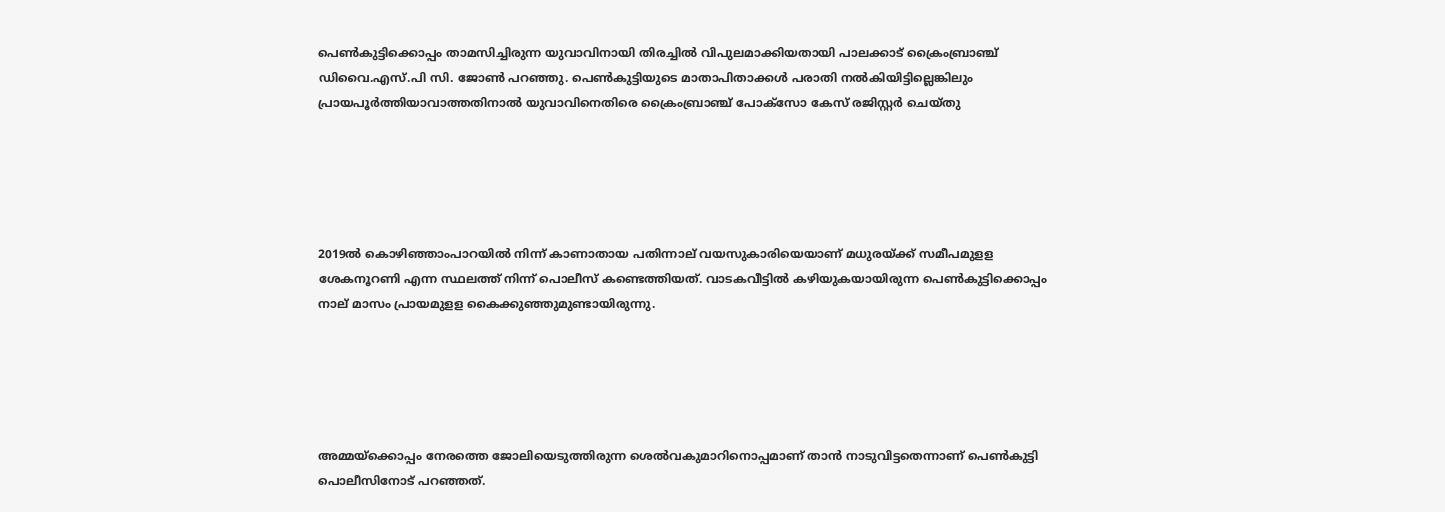പെണ്‍കുട്ടിക്കൊപ്പം താമസിച്ചിരുന്ന യുവാവിനായി തിരച്ചില്‍ വിപുലമാക്കിയതായി പാലക്കാട് ക്രൈംബ്രാഞ്ച് ഡിവൈ.എസ്.പി സി. ജോണ്‍ പറഞ്ഞു. പെണ്‍കുട്ടിയുടെ മാതാപിതാക്കള്‍ പരാതി നല്‍കിയിട്ടില്ലെങ്കിലും പ്രായപൂര്‍ത്തിയാവാത്തതിനാല്‍ യുവാവിനെതിരെ ക്രൈംബ്രാഞ്ച് പോക്‌സോ കേസ് രജിസ്റ്റർ ചെയ്തു





2019ൽ കൊഴിഞ്ഞാംപാറയിൽ നിന്ന് കാണാതായ പതിന്നാല് വയസുകാരിയെയാണ് മധുരയ്ക്ക് സമീപമുളള ശേകനൂറണി എന്ന സ്ഥലത്ത് നിന്ന് പൊലീസ് കണ്ടെത്തിയത്. വാടകവീട്ടിൽ കഴിയുകയായിരുന്ന പെൺകുട്ടിക്കൊപ്പം നാല് മാസം പ്രായമുളള കൈക്കുഞ്ഞുമുണ്ടായിരുന്നു.





അമ്മയ്‌ക്കൊപ്പം നേരത്തെ ജോലിയെടുത്തിരുന്ന ശെൽവകുമാറിനൊപ്പമാണ് താൻ നാടുവിട്ടതെന്നാണ് പെൺകുട്ടി പൊലീസിനോട് പറഞ്ഞത്.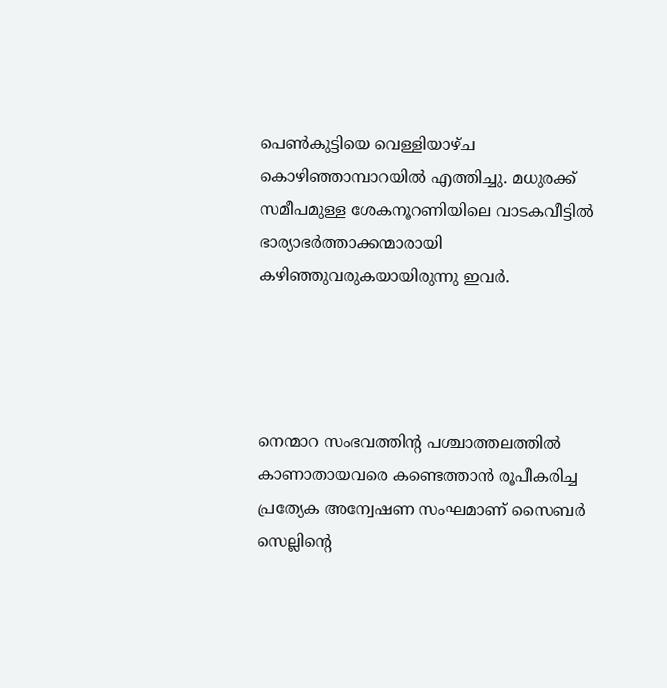പെണ്‍കുട്ടിയെ വെള്ളിയാഴ്ച കൊഴിഞ്ഞാമ്പാറയില്‍ എത്തിച്ചു. മധുരക്ക് സമീപമുള്ള ശേകനൂറണിയിലെ വാടകവീട്ടില്‍ ഭാര്യാഭര്‍ത്താക്കന്മാരായി കഴിഞ്ഞുവരുകയായിരുന്നു ഇവര്‍.




നെന്മാറ സംഭവത്തിന്റ പശ്ചാത്തലത്തിൽ കാണാതായവരെ കണ്ടെത്താൻ രൂപീകരിച്ച പ്രത്യേക അന്വേഷണ സംഘമാണ് സൈബർ സെല്ലിന്റെ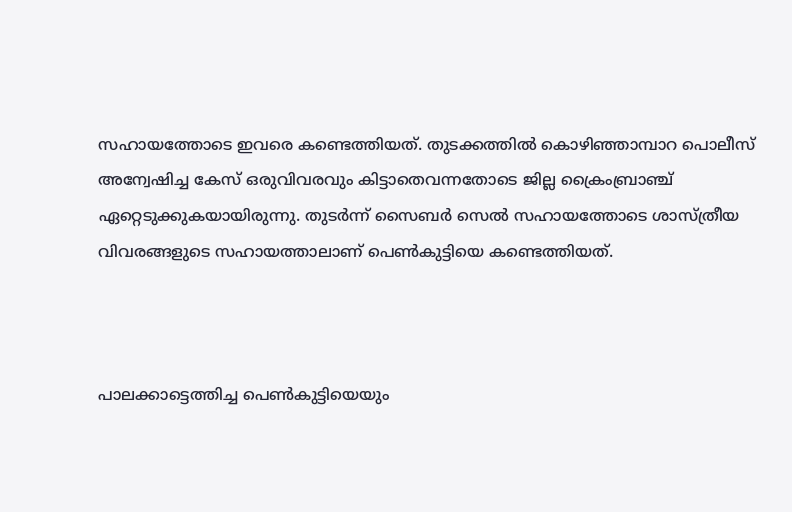സഹായത്തോടെ ഇവരെ കണ്ടെത്തിയത്. തുടക്കത്തില്‍ കൊഴിഞ്ഞാമ്പാറ പൊലീസ് അന്വേഷിച്ച കേസ് ഒരുവിവരവും കിട്ടാതെവന്നതോടെ ജില്ല ക്രൈംബ്രാഞ്ച് ഏറ്റെടുക്കുകയായിരുന്നു. തുടര്‍ന്ന് സൈബര്‍ സെല്‍ സഹായത്തോടെ ശാസ്ത്രീയ വിവരങ്ങളുടെ സഹായത്താലാണ് പെണ്‍കുട്ടിയെ കണ്ടെത്തിയത്.



പാലക്കാട്ടെത്തിച്ച പെണ്‍കുട്ടിയെയും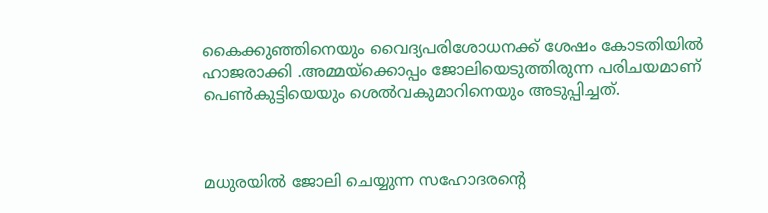കൈക്കുഞ്ഞിനെയും വൈദ്യപരിശോധനക്ക് ശേഷം കോടതിയില്‍ ഹാജരാക്കി .അമ്മയ്‌ക്കൊപ്പം ജോലിയെടുത്തിരുന്ന പരിചയമാണ് പെൺകുട്ടിയെയും ശെൽവകുമാറിനെയും അടുപ്പിച്ചത്.



മധുരയില്‍ ജോലി ചെയ്യുന്ന സഹോദരന്റെ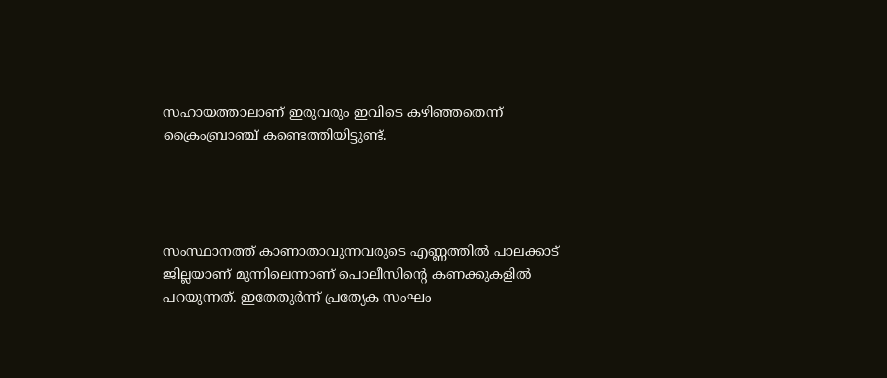സഹായത്താലാണ് ഇരുവരും ഇവിടെ കഴിഞ്ഞതെന്ന് ക്രൈംബ്രാഞ്ച് കണ്ടെത്തിയിട്ടുണ്ട്.




സംസ്ഥാനത്ത് കാണാതാവുന്നവരുടെ എണ്ണത്തിൽ പാലക്കാട് ജില്ലയാണ് മുന്നിലെന്നാണ് പൊലീസിന്റെ കണക്കുകളിൽ പറയുന്നത്. ഇതേതുർന്ന് പ്രത്യേക സംഘം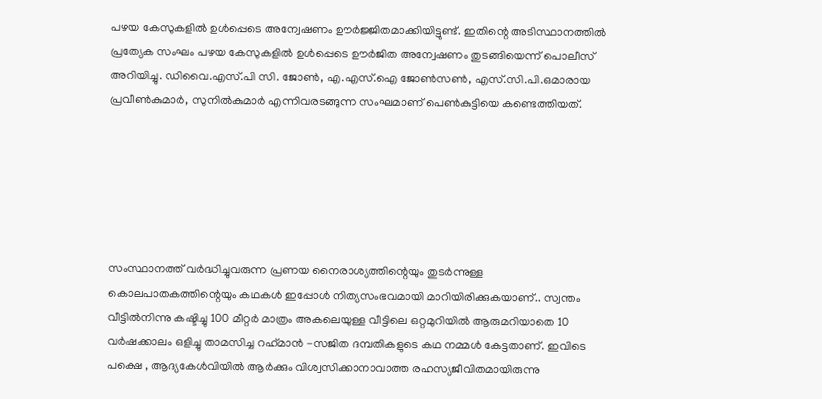പഴയ കേസുകളിൽ ഉൾപ്പെടെ അന്വേഷണം ഊർജ്ജിതമാക്കിയിട്ടുണ്ട്. ഇതിന്റെ അടിസ്ഥാനത്തില്‍ പ്രത്യേക സംഘം പഴയ കേസുകളില്‍ ഉള്‍പ്പെടെ ഊര്‍ജിത അന്വേഷണം തുടങ്ങിയെന്ന് പൊലീസ് അറിയിച്ചു. ഡിവൈ.എസ്.പി സി. ജോണ്‍, എ.എസ്.ഐ ജോണ്‍സണ്‍, എസ്.സി.പി.ഒമാരായ പ്രവീണ്‍കുമാര്‍, സുനില്‍കുമാര്‍ എന്നിവരടങ്ങുന്ന സംഘമാണ് പെണ്‍കുട്ടിയെ കണ്ടെത്തിയത്.






സംസ്ഥാനത്ത് വർദ്ധിച്ചുവരുന്ന പ്രണയ നൈരാശ്യത്തിന്റെയും തുടർന്നുള്ള കൊലപാതകത്തിന്റെയും കഥകൾ ഇപ്പോൾ നിത്യസംഭവമായി മാറിയിരിക്കുകയാണ്.. സ്വന്തം വീട്ടിൽനിന്നു കഷ്ടിച്ചു 100 മീറ്റർ മാത്രം അകലെയുള്ള വീട്ടിലെ ഒറ്റമുറിയിൽ ആരുമറിയാതെ 10 വർഷക്കാലം ഒളിച്ചു താമസിച്ച റഹ്‌മാൻ -സജിത ദമ്പതികളുടെ കഥ നമ്മൾ കേട്ടതാണ്. ഇവിടെ പക്ഷെ , ആദ്യകേൾവിയിൽ ആർക്കും വിശ്വസിക്കാ‍നാവാത്ത രഹസ്യജീവിതമായിരുന്നു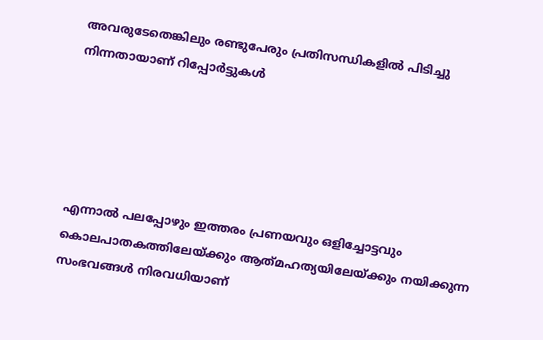അവരുടേതെങ്കിലും രണ്ടുപേരും പ്രതിസന്ധികളിൽ പിടിച്ചു നിന്നതായാണ് റിപ്പോർട്ടുകൾ





എന്നാൽ പലപ്പോഴും ഇത്തരം പ്രണയവും ഒളിച്ചോട്ടവും കൊലപാതകത്തിലേയ്ക്കും ആത്‌മഹത്യയിലേയ്ക്കും നയിക്കുന്ന സംഭവങ്ങൾ നിരവധിയാണ്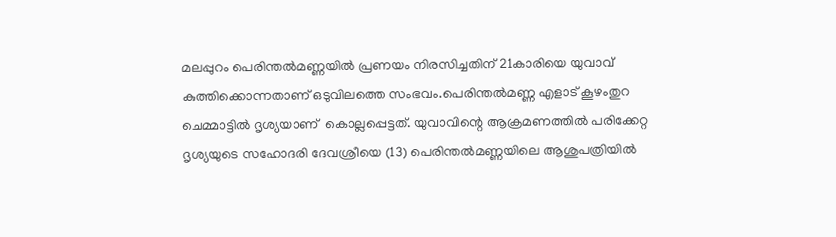മലപ്പുറം പെരിന്തൽമണ്ണയിൽ പ്രണയം നിരസിച്ചതിന് 21കാരിയെ യുവാവ് കുത്തിക്കൊന്നതാണ് ഒടുവിലത്തെ സംഭവം.പെരിന്തൽമണ്ണ എളാട് കൂഴംതുറ ചെമ്മാട്ടിൽ ദൃശ്യയാണ്  കൊല്ലപ്പെട്ടത്. യുവാവിന്റെ ആക്രമണത്തിൽ പരിക്കേറ്റ ദൃശ്യയുടെ സഹോദരി ദേവശ്രീയെ (13) പെരിന്തൽമണ്ണയിലെ ആശുപത്രിയിൽ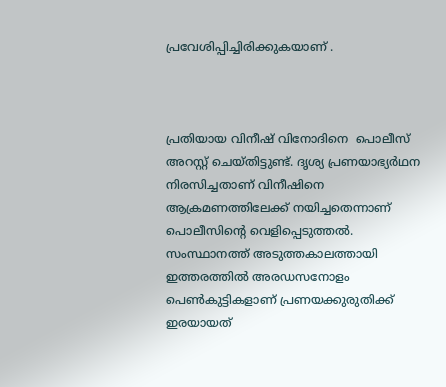പ്രവേശിപ്പിച്ചിരിക്കുകയാണ് .



പ്രതിയായ വിനീഷ് വിനോദിനെ  പൊലീസ് അറസ്റ്റ് ചെയ്തിട്ടുണ്ട്. ദൃശ്യ പ്രണയാഭ്യർഥന നിരസിച്ചതാണ് വിനീഷിനെ ആക്രമണത്തിലേക്ക് നയിച്ചതെന്നാണ് പൊലീസിന്റെ വെളിപ്പെടുത്തൽ. സംസ്ഥാനത്ത് അടുത്തകാലത്തായി ഇത്തരത്തിൽ അരഡസനോളം പെൺകുട്ടികളാണ് പ്രണയക്കുരുതിക്ക് ഇരയായത്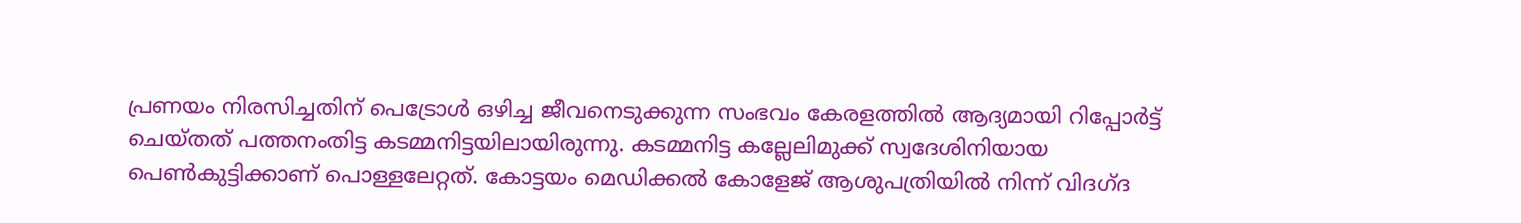പ്രണയം നിരസിച്ചതിന് പെട്രോൾ ഒഴിച്ച ജീവനെടുക്കുന്ന സംഭവം കേരളത്തിൽ ആദ്യമായി റിപ്പോർട്ട് ചെയ്തത് പത്തനംതിട്ട കടമ്മനിട്ടയിലായിരുന്നു. കടമ്മനിട്ട കല്ലേലിമുക്ക് സ്വദേശിനിയായ പെൺകുട്ടിക്കാണ് പൊള്ളലേറ്റത്. കോട്ടയം മെഡിക്കൽ കോളേജ് ആശുപത്രിയിൽ നിന്ന് വിദഗ്ദ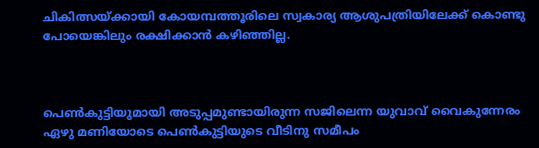ചികിത്സയ്ക്കായി കോയമ്പത്തൂരിലെ സ്വകാര്യ ആശുപത്രിയിലേക്ക് കൊണ്ടു പോയെങ്കിലും രക്ഷിക്കാൻ കഴിഞ്ഞില്ല.



പെൺകുട്ടിയുമായി അടുപ്പമുണ്ടായിരുന്ന സജിലെന്ന യുവാവ് വൈകുന്നേരം ഏഴു മണിയോടെ പെൺകുട്ടിയുടെ വീടിനു സമീപം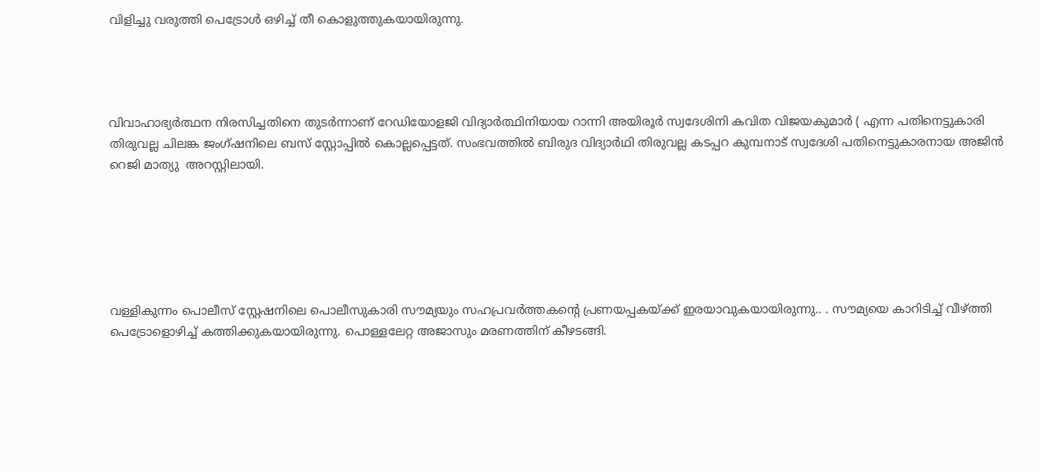വിളിച്ചു വരുത്തി പെട്രോൾ ഒഴിച്ച് തീ കൊളുത്തുകയായിരുന്നു.




വിവാഹാഭ്യർത്ഥന നിരസിച്ചതിനെ തുടർന്നാണ് റേഡിയോളജി വിദ്യാർത്ഥിനിയായ റാന്നി അയിരൂർ സ്വദേശിനി കവിത വിജയകുമാർ ( എന്ന പതിനെട്ടുകാരി തിരുവല്ല ചിലങ്ക ജംഗ്ഷനിലെ ബസ് സ്റ്റോപ്പിൽ കൊല്ലപ്പെട്ടത്. സംഭവത്തിൽ ബിരുദ വിദ്യാർഥി തിരുവല്ല കടപ്പറ കുമ്പനാട് സ്വദേശി പതിനെട്ടുകാരനായ അജിൻ റെജി മാത്യു  അറസ്റ്റിലായി.






വള്ളികുന്നം പൊലീസ് സ്റ്റേഷനിലെ പൊലീസുകാരി സൗമ്യയും സഹപ്രവർത്തകന്റെ പ്രണയപ്പകയ്ക്ക് ഇരയാവുകയായിരുന്നു.. . സൗമ്യയെ കാറിടിച്ച് വീഴ്ത്തി പെട്രോളൊഴിച്ച് കത്തിക്കുകയായിരുന്നു. പൊള്ളലേറ്റ അജാസും മരണത്തിന് കീഴടങ്ങി.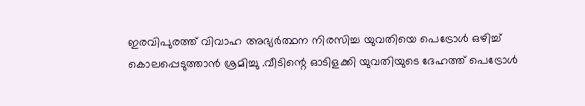ഇരവിപുരത്ത് വിവാഹ അഭ്യർത്ഥന നിരസിച്ച യുവതിയെ പെട്രോൾ ഒഴിച്ച് കൊലപ്പെടുത്താൻ ശ്രമിച്ചു .വീടിന്റെ ഓടിളക്കി യുവതിയുടെ ദേഹത്ത് പെട്രോൾ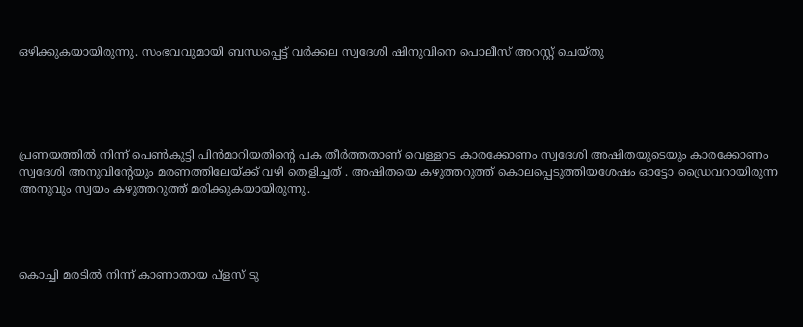ഒഴിക്കുകയായിരുന്നു. സംഭവവുമായി ബന്ധപ്പെട്ട് വർക്കല സ്വദേശി ഷിനുവിനെ പൊലീസ് അറസ്റ്റ് ചെയ്തു





പ്രണയത്തിൽ നിന്ന് പെൺകുട്ടി പിൻമാറിയതിന്റെ പക തീർത്തതാണ് വെള്ളറട കാരക്കോണം സ്വദേശി അഷിതയുടെയും കാരക്കോണം സ്വദേശി അനുവിന്റേയും മരണത്തിലേയ്ക്ക് വഴി തെളിച്ചത് . അഷിതയെ കഴുത്തറുത്ത് കൊലപ്പെടുത്തിയശേഷം ഓട്ടോ ഡ്രൈവറായിരുന്ന അനുവും സ്വയം കഴുത്തറുത്ത് മരിക്കുകയായിരുന്നു.




കൊച്ചി മരടിൽ നിന്ന് കാണാതായ പ്ളസ് ടു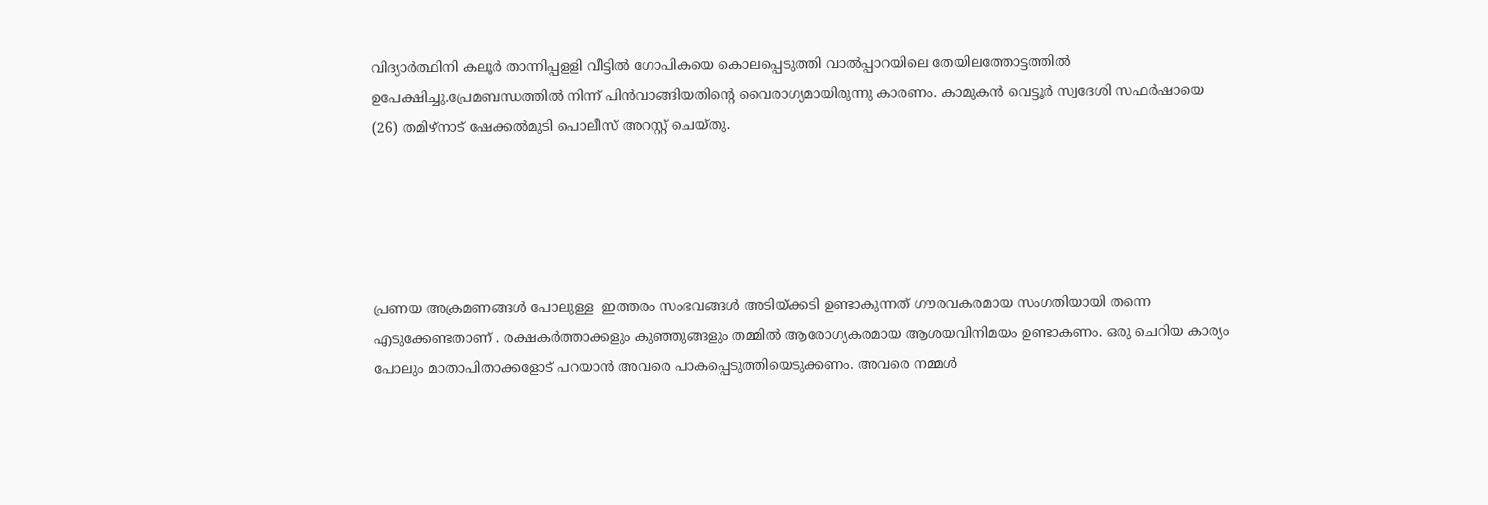വിദ്യാർത്ഥിനി കലൂർ താന്നിപ്പളളി വീട്ടിൽ ഗോപികയെ കൊലപ്പെടുത്തി വാൽപ്പാറയിലെ തേയിലത്തോട്ടത്തിൽ ഉപേക്ഷിച്ചു.പ്രേമബന്ധത്തിൽ നിന്ന് പിൻവാങ്ങിയതിന്റെ വൈരാഗ്യമായിരുന്നു കാരണം. കാമുകൻ വെട്ടൂർ സ്വദേശി സഫ‌ർഷായെ (26) തമിഴ്നാട് ഷേക്കൽമുടി പൊലീസ് അറസ്റ്റ് ചെയ്തു.





പ്രണയ അക്രമണങ്ങൾ പോലുള്ള  ഇത്തരം സംഭവങ്ങൾ അടിയ്ക്കടി ഉണ്ടാകുന്നത് ഗൗരവകരമായ സംഗതിയായി തന്നെ എടുക്കേണ്ടതാണ് . രക്ഷകർത്താക്കളും കുഞ്ഞുങ്ങളും തമ്മിൽ ആരോഗ്യകരമായ ആശയവിനിമയം ഉണ്ടാകണം. ഒരു ചെറിയ കാര്യം പോലും മാതാപിതാക്കളോട് പറയാൻ അവരെ പാകപ്പെടുത്തിയെടുക്കണം. അവരെ നമ്മൾ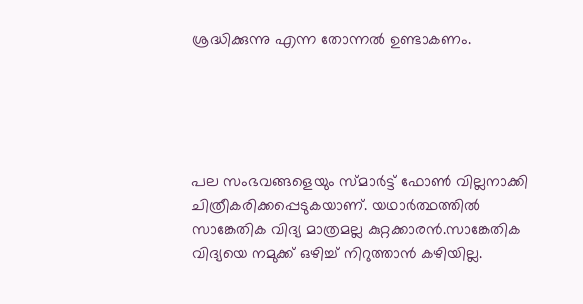ശ്രദ്ധിക്കുന്നു എന്ന തോന്നൽ ഉണ്ടാകണം.





പല സംഭവങ്ങളെയും സ്മാർട്ട് ഫോൺ വില്ലനാക്കി ചിത്രീകരിക്കപ്പെടുകയാണ്. യഥാർത്ഥത്തിൽ സാങ്കേതിക വിദ്യ മാത്രമല്ല കുറ്റക്കാരൻ.സാങ്കേതിക വിദ്യയെ നമുക്ക് ഒഴിച്ച് നിറുത്താൻ കഴിയില്ല.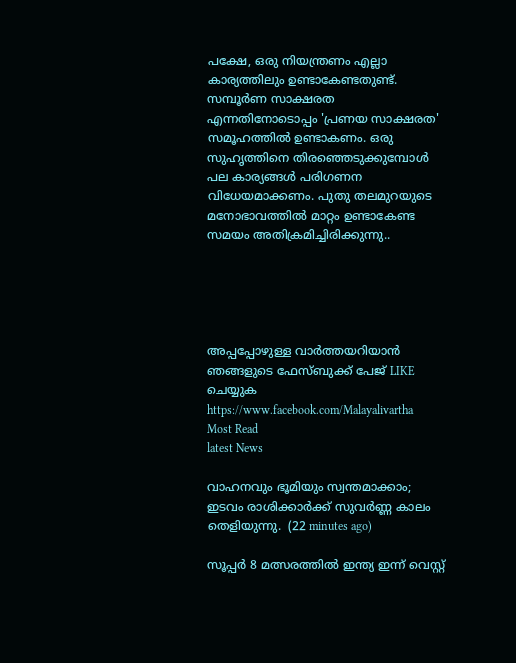പക്ഷേ, ഒരു നിയന്ത്രണം എല്ലാ കാര്യത്തിലും ഉണ്ടാകേണ്ടതുണ്ട്. സമ്പൂർണ സാക്ഷരത എന്നതിനോടൊപ്പം 'പ്രണയ സാക്ഷരത' സമൂഹത്തിൽ ഉണ്ടാകണം. ഒരു സുഹൃത്തിനെ തിരഞ്ഞെടുക്കുമ്പോൾ പല കാര്യങ്ങൾ പരിഗണന വിധേയമാക്കണം. പുതു തലമുറയുടെ മനോഭാവത്തിൽ മാറ്റം ഉണ്ടാകേണ്ട സമയം അതിക്രമിച്ചിരിക്കുന്നു..





അപ്പപ്പോഴുള്ള വാര്‍ത്തയറിയാന്‍ ഞങ്ങളുടെ ഫേസ്‌ബുക്ക്‌ പേജ് LIKE ചെയ്യുക
https://www.facebook.com/Malayalivartha
Most Read
latest News

വാഹനവും ഭൂമിയും സ്വന്തമാക്കാം; ഇടവം രാശിക്കാർക്ക് സുവർണ്ണ കാലം തെളിയുന്നു.  (22 minutes ago)

സൂപ്പർ 8 മത്സരത്തിൽ ഇന്ത്യ ഇന്ന് വെസ്റ്റ്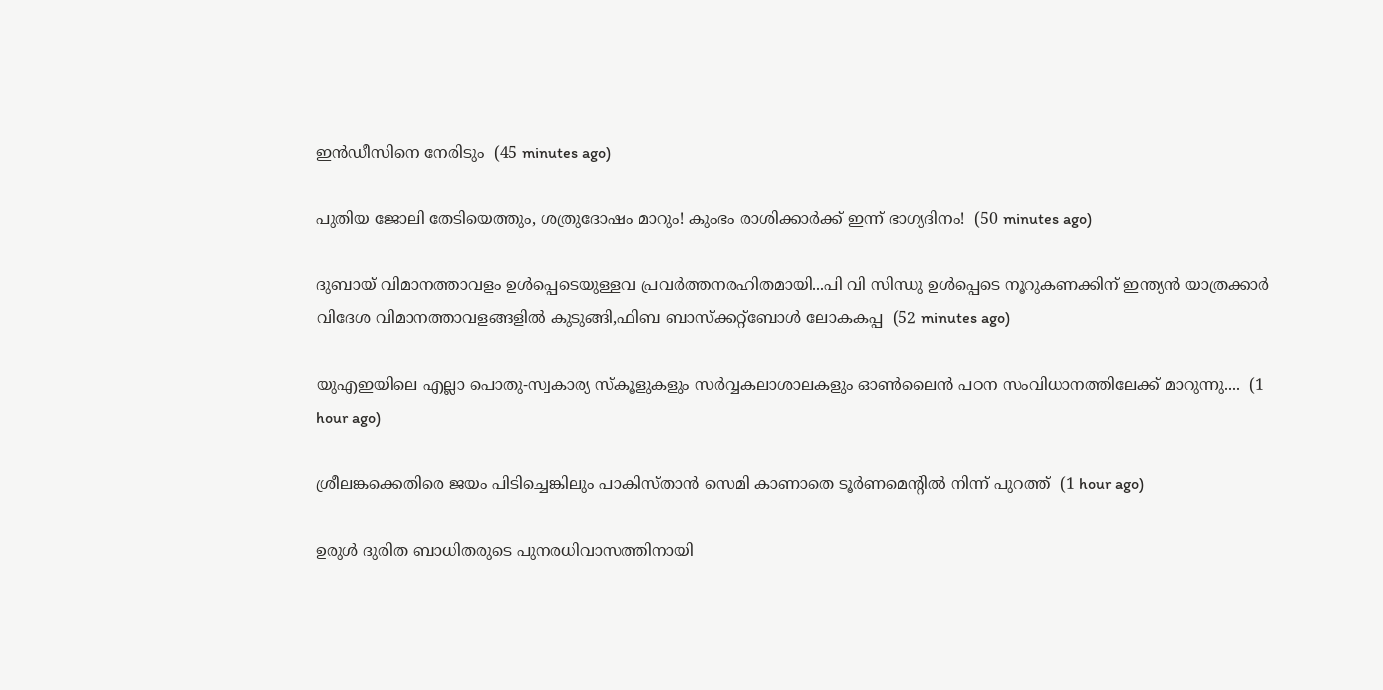ഇൻഡീസിനെ നേരിടും  (45 minutes ago)

പുതിയ ജോലി തേടിയെത്തും, ശത്രുദോഷം മാറും! കുംഭം രാശിക്കാർക്ക് ഇന്ന് ഭാഗ്യദിനം!  (50 minutes ago)

ദുബായ് വിമാനത്താവളം ഉൾപ്പെടെയുള്ളവ പ്രവർത്തനരഹിതമായി...പി വി സിന്ധു ഉൾപ്പെടെ നൂറുകണക്കിന് ഇന്ത്യൻ യാത്രക്കാർ വിദേശ വിമാനത്താവളങ്ങളിൽ കുടുങ്ങി,ഫിബ ബാസ്‌ക്കറ്റ്‌ബോൾ ലോകകപ്പ  (52 minutes ago)

യുഎഇയിലെ എല്ലാ പൊതു-സ്വകാര്യ സ്‌കൂളുകളും സർവ്വകലാശാലകളും ഓൺലൈൻ പഠന സംവിധാനത്തിലേക്ക് മാറുന്നു....  (1 hour ago)

ശ്രീലങ്കക്കെതിരെ ജയം പിടിച്ചെങ്കിലും പാകിസ്താൻ സെമി കാണാതെ ടൂർണമെന്‍റിൽ നിന്ന് പുറത്ത്  (1 hour ago)

ഉരുൾ ദുരിത ബാധിതരുടെ പുനരധിവാസത്തിനായി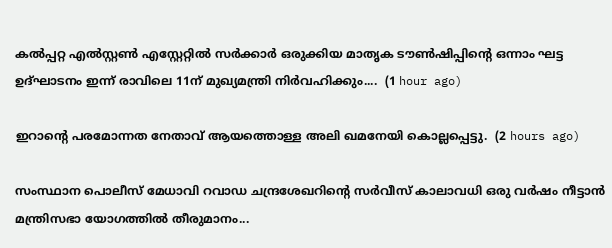കൽപ്പറ്റ എൽസ്റ്റൺ എസ്റ്റേറ്റിൽ സർക്കാർ ഒരുക്കിയ മാതൃക ടൗൺഷിപ്പിന്റെ ഒന്നാം ഘട്ട ഉദ്ഘാടനം ഇന്ന് രാവിലെ 11ന് മുഖ്യമന്ത്രി നിർവഹിക്കും....  (1 hour ago)

ഇറാന്റെ പരമോന്നത നേതാവ് ആയത്തൊള്ള അലി ഖമനേയി കൊല്ലപ്പെട്ടു.  (2 hours ago)

സംസ്ഥാന പൊലീസ് മേധാവി റവാഡ ചന്ദ്രശേഖറിന്റെ സർവീസ് കാലാവധി ഒരു വർഷം നീട്ടാൻ മന്ത്രിസഭാ യോഗത്തിൽ തീരുമാനം...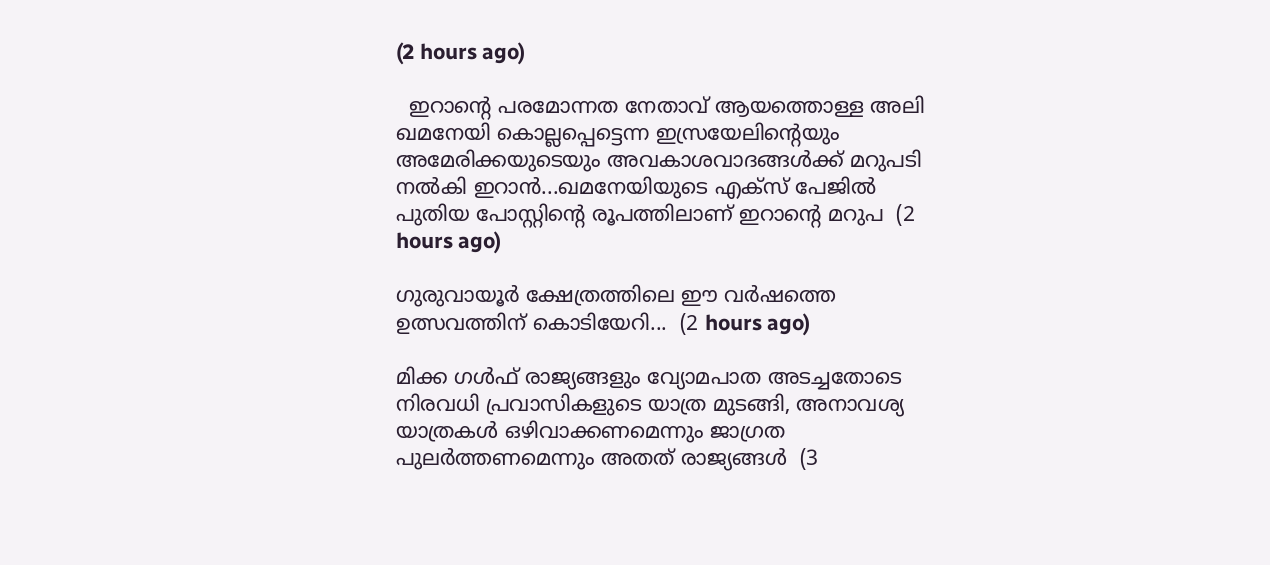(2 hours ago)

  ഇറാന്റെ പരമോന്നത നേതാവ് ആയത്തൊള്ള അലി ഖമനേയി കൊല്ലപ്പെട്ടെന്ന ഇസ്രയേലിന്റെയും അമേരിക്കയുടെയും അവകാശവാദങ്ങൾക്ക് മറുപടി നൽകി ഇറാൻ...ഖമനേയിയുടെ എക്‌സ് പേജിൽ പുതിയ പോസ്റ്റിന്റെ രൂപത്തിലാണ് ഇറാന്റെ മറുപ  (2 hours ago)

ഗുരുവായൂർ ക്ഷേത്രത്തിലെ ഈ വർഷത്തെ ഉത്സവത്തിന് കൊടിയേറി...  (2 hours ago)

മിക്ക ഗൾഫ് രാജ്യങ്ങളും വ്യോമപാത അടച്ചതോടെ നിരവധി പ്രവാസികളുടെ യാത്ര മുടങ്ങി, അനാവശ്യ യാത്രകൾ ഒഴിവാക്കണമെന്നും ജാഗ്രത പുലർത്തണമെന്നും അതത് രാജ്യങ്ങൾ  (3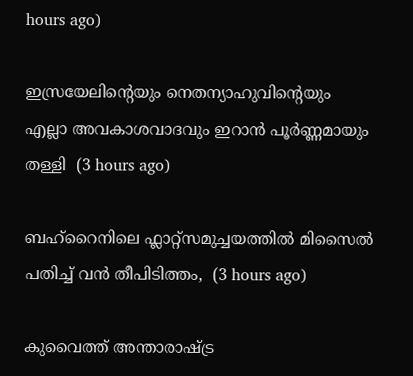hours ago)

ഇസ്രയേലിന്റെയും നെതന്യാഹുവിന്റെയും എല്ലാ അവകാശവാദവും ഇറാൻ പൂർണ്ണമായും തള്ളി  (3 hours ago)

ബഹ്റൈനിലെ ഫ്ലാറ്റ്സമുച്ചയത്തിൽ മിസൈൽ പതിച്ച് വൻ തീപിടിത്തം,  (3 hours ago)

കുവൈത്ത് അന്താരാഷ്ട്ര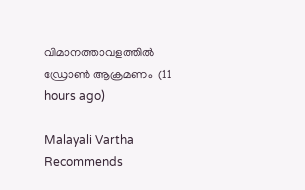വിമാനത്താവളത്തില്‍ ഡ്രോണ്‍ ആക്രമണം  (11 hours ago)

Malayali Vartha Recommends